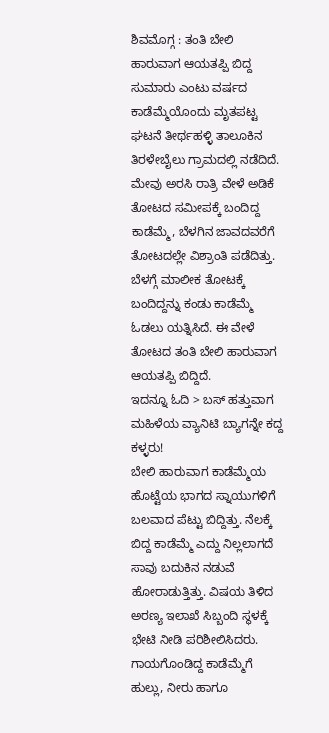ಶಿವಮೊಗ್ಗ : ತಂತಿ ಬೇಲಿ ಹಾರುವಾಗ ಆಯತಪ್ಪಿ ಬಿದ್ದ ಸುಮಾರು ಎಂಟು ವರ್ಷದ ಕಾಡೆಮ್ಮೆಯೊಂದು ಮೃತಪಟ್ಟ ಘಟನೆ ತೀರ್ಥಹಳ್ಳಿ ತಾಲೂಕಿನ ತಿರಳೇಬೈಲು ಗ್ರಾಮದಲ್ಲಿ ನಡೆದಿದೆ.
ಮೇವು ಅರಸಿ ರಾತ್ರಿ ವೇಳೆ ಅಡಿಕೆ ತೋಟದ ಸಮೀಪಕ್ಕೆ ಬಂದಿದ್ದ ಕಾಡೆಮ್ಮೆ, ಬೆಳಗಿನ ಜಾವದವರೆಗೆ ತೋಟದಲ್ಲೇ ವಿಶ್ರಾಂತಿ ಪಡೆದಿತ್ತು. ಬೆಳಗ್ಗೆ ಮಾಲೀಕ ತೋಟಕ್ಕೆ ಬಂದಿದ್ದನ್ನು ಕಂಡು ಕಾಡೆಮ್ಮೆ ಓಡಲು ಯತ್ನಿಸಿದೆ. ಈ ವೇಳೆ ತೋಟದ ತಂತಿ ಬೇಲಿ ಹಾರುವಾಗ ಆಯತಪ್ಪಿ ಬಿದ್ದಿದೆ.
ಇದನ್ನೂ ಓದಿ > ಬಸ್ ಹತ್ತುವಾಗ ಮಹಿಳೆಯ ವ್ಯಾನಿಟಿ ಬ್ಯಾಗನ್ನೇ ಕದ್ದ ಕಳ್ಳರು!
ಬೇಲಿ ಹಾರುವಾಗ ಕಾಡೆಮ್ಮೆಯ ಹೊಟ್ಟೆಯ ಭಾಗದ ಸ್ನಾಯುಗಳಿಗೆ ಬಲವಾದ ಪೆಟ್ಟು ಬಿದ್ದಿತ್ತು. ನೆಲಕ್ಕೆ ಬಿದ್ದ ಕಾಡೆಮ್ಮೆ ಎದ್ದು ನಿಲ್ಲಲಾಗದೆ ಸಾವು ಬದುಕಿನ ನಡುವೆ ಹೋರಾಡುತ್ತಿತ್ತು. ವಿಷಯ ತಿಳಿದ ಅರಣ್ಯ ಇಲಾಖೆ ಸಿಬ್ಬಂದಿ ಸ್ಥಳಕ್ಕೆ ಭೇಟಿ ನೀಡಿ ಪರಿಶೀಲಿಸಿದರು. ಗಾಯಗೊಂಡಿದ್ದ ಕಾಡೆಮ್ಮೆಗೆ ಹುಲ್ಲು, ನೀರು ಹಾಗೂ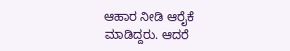ಆಹಾರ ನೀಡಿ ಆರೈಕೆ ಮಾಡಿದ್ದರು. ಆದರೆ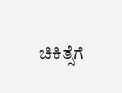ಚಿಕಿತ್ಸೆಗೆ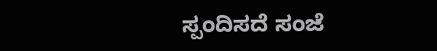ಸ್ಪಂದಿಸದೆ ಸಂಜೆ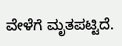ವೇಳೆಗೆ ಮೃತಪಟ್ಟಿದೆ.